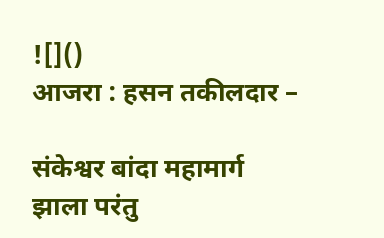![]()
आजरा : हसन तकीलदार –

संकेश्वर बांदा महामार्ग झाला परंतु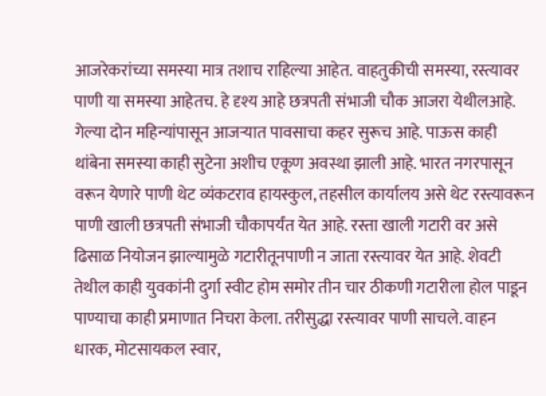आजरेकरांच्या समस्या मात्र तशाच राहिल्या आहेत. वाहतुकीची समस्या, रस्त्यावर पाणी या समस्या आहेतच. हे दृश्य आहे छत्रपती संभाजी चौक आजरा येथीलआहे. गेल्या दोन महिन्यांपासून आजऱ्यात पावसाचा कहर सुरूच आहे. पाऊस काही थांबेना समस्या काही सुटेना अशीच एकूण अवस्था झाली आहे. भारत नगरपासून वरून येणारे पाणी थेट व्यंकटराव हायस्कुल, तहसील कार्यालय असे थेट रस्त्यावरून पाणी खाली छत्रपती संभाजी चौकापर्यंत येत आहे. रस्ता खाली गटारी वर असे ढिसाळ नियोजन झाल्यामुळे गटारीतूनपाणी न जाता रस्त्यावर येत आहे. शेवटी तेथील काही युवकांनी दुर्गा स्वीट होम समोर तीन चार ठीकणी गटारीला होल पाडून पाण्याचा काही प्रमाणात निचरा केला. तरीसुद्धा रस्त्यावर पाणी साचले. वाहन धारक, मोटसायकल स्वार,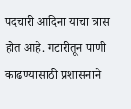पदचारी आदिना याचा त्रास होत आहे. गटारीतून पाणी काढण्यासाठी प्रशासनाने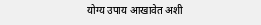योग्य उपाय आखावेत अशी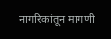नागरिकांतून मागणी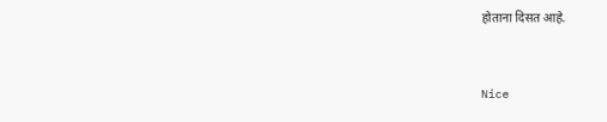होताना दिसत आहे.


Nice